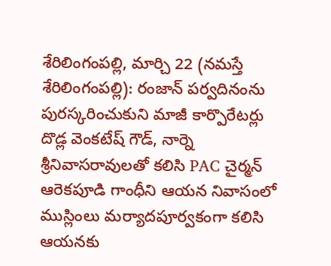శేరిలింగంపల్లి, మార్చి 22 (నమస్తే శేరిలింగంపల్లి): రంజాన్ పర్వదినంను పురస్కరించుకుని మాజీ కార్పొరేటర్లు దొడ్ల వెంకటేష్ గౌడ్, నార్నె శ్రీనివాసరావులతో కలిసి PAC చైర్మన్ ఆరెకపూడి గాంధీని ఆయన నివాసంలో ముస్లింలు మర్యాదపూర్వకంగా కలిసి ఆయనకు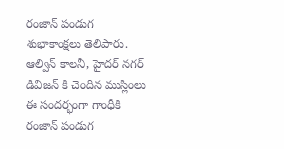రంజాన్ పండుగ శుభాకాంక్షలు తెలిపారు. ఆల్విన్ కాలనీ, హైదర్ నగర్ డివిజన్ కి చెందిన ముస్లింలు ఈ సందర్భంగా గాంధీకి రంజాన్ పండుగ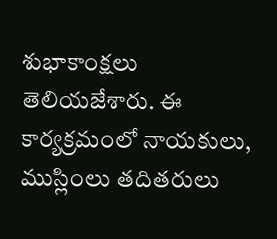శుభాకాంక్షలు తెలియజేశారు. ఈ కార్యక్రమంలో నాయకులు, ముస్లింలు తదితరులు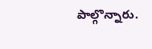పాల్గొన్నారు.